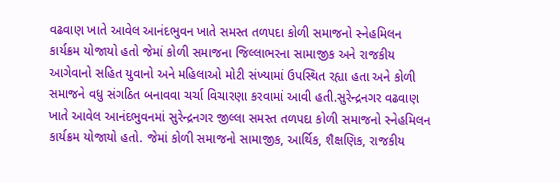વઢવાણ ખાતે આવેલ આનંદભુવન ખાતે સમસ્ત તળપદા કોળી સમાજનો સ્નેહમિલન કાર્યક્રમ યોજાયો હતો જેમાં કોળી સમાજના જિલ્લાભરના સામાજીક અને રાજકીય આગેવાનો સહિત યુવાનો અને મહિલાઓ મોટી સંખ્યામાં ઉપસ્થિત રહ્યા હતા અને કોળી સમાજને વધુ સંગઠિત બનાવવા ચર્ચા વિચારણા કરવામાં આવી હતી.સુરેન્દ્રનગર વઢવાણ ખાતે આવેલ આનંદભુવનમાં સુરેન્દ્રનગર જીલ્લા સમસ્ત તળપદા કોળી સમાજનો સ્નેહમિલન કાર્યક્રમ યોજાયો હતો. જેમાં કોળી સમાજનો સામાજીક, આર્થિક, શૈક્ષણિક, રાજકીય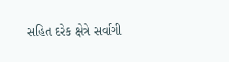સહિત દરેક ક્ષેત્રે સર્વાગી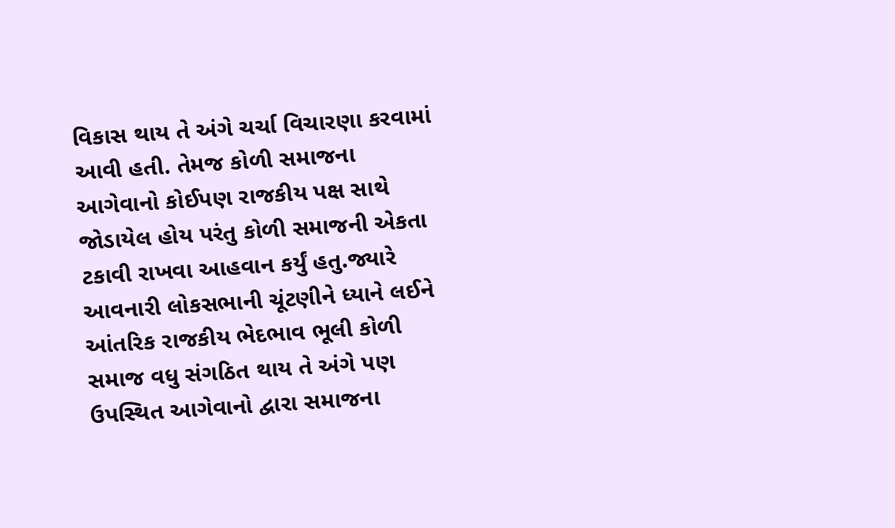વિકાસ થાય તે અંગે ચર્ચા વિચારણા કરવામાં આવી હતી. તેમજ કોળી સમાજના આગેવાનો કોઈપણ રાજકીય પક્ષ સાથે જોડાયેલ હોય પરંતુ કોળી સમાજની એકતા ટકાવી રાખવા આહવાન કર્યું હતુ.જ્યારે આવનારી લોકસભાની ચૂંટણીને ધ્યાને લઈને આંતરિક રાજકીય ભેદભાવ ભૂલી કોળી સમાજ વધુ સંગઠિત થાય તે અંગે પણ ઉપસ્થિત આગેવાનો દ્વારા સમાજના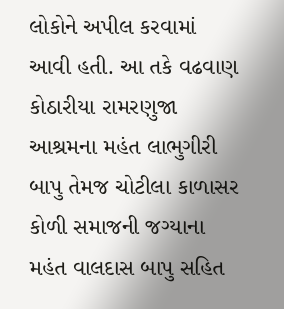લોકોને અપીલ કરવામાં આવી હતી. આ તકે વઢવાણ કોઠારીયા રામરણુજા આશ્રમના મહંત લાભુગીરી બાપુ તેમજ ચોટીલા કાળાસર કોળી સમાજની જગ્યાના મહંત વાલદાસ બાપુ સહિત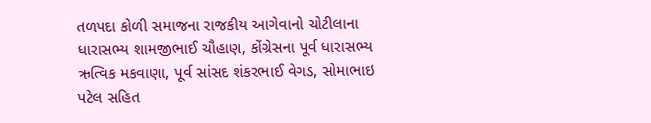તળપદા કોળી સમાજના રાજકીય આગેવાનો ચોટીલાના ધારાસભ્ય શામજીભાઈ ચૌહાણ, કોંગ્રેસના પૂર્વ ધારાસભ્ય ઋત્વિક મકવાણા, પૂર્વ સાંસદ શંકરભાઈ વેગડ, સોમાભાઇ પટેલ સહિત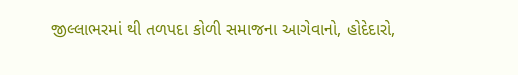જીલ્લાભરમાં થી તળપદા કોળી સમાજના આગેવાનો, હોદેદારો,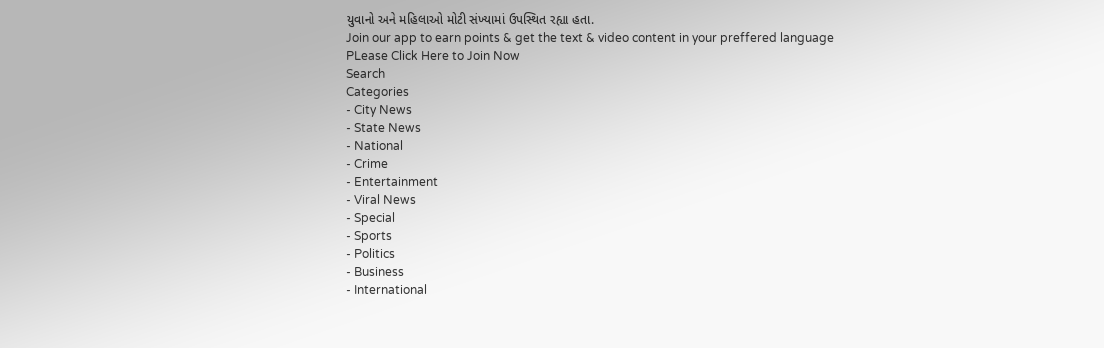યુવાનો અને મહિલાઓ મોટી સંખ્યામાં ઉપસ્થિત રહ્યા હતા.
Join our app to earn points & get the text & video content in your preffered language
PLease Click Here to Join Now
Search
Categories
- City News
- State News
- National
- Crime
- Entertainment
- Viral News
- Special
- Sports
- Politics
- Business
- International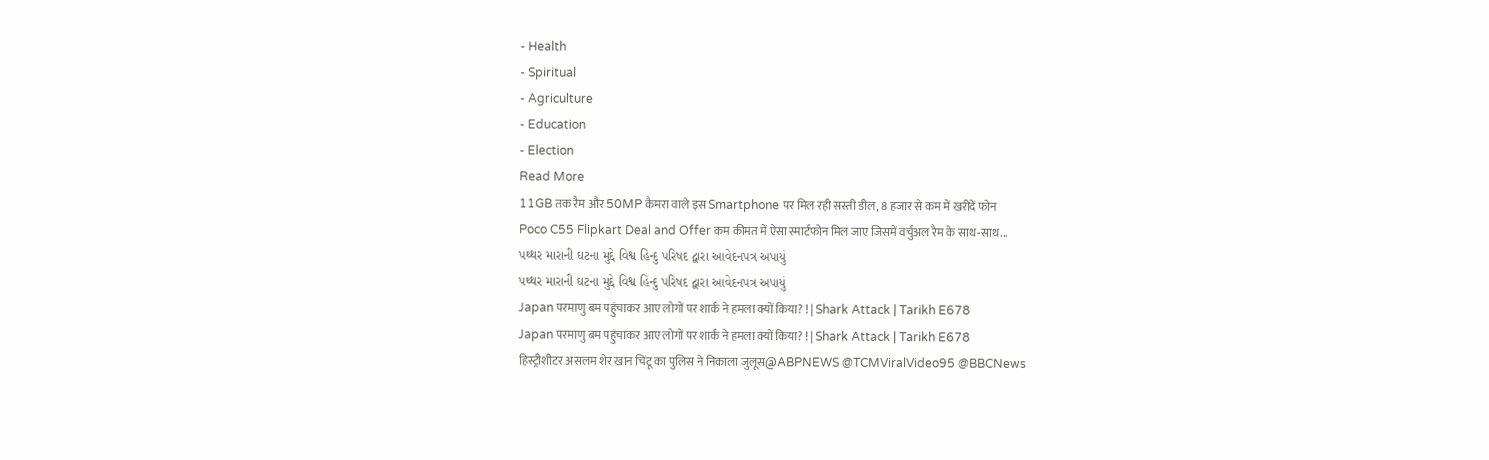- Health
- Spiritual
- Agriculture
- Education
- Election
Read More
11GB तक रैम और 50MP कैमरा वाले इस Smartphone पर मिल रही सस्ती डील, 8 हजार से कम में खरीदें फोन
Poco C55 Flipkart Deal and Offer कम कीमत में ऐसा स्मार्टफोन मिल जाए जिसमें वर्चुअल रैम के साथ-साथ...
પથ્થર મારાની ઘટના મુદ્દે વિશ્વ હિન્દુ પરિષદ દ્વારા આવેદનપત્ર અપાયું
પથ્થર મારાની ઘટના મુદ્દે વિશ્વ હિન્દુ પરિષદ દ્વારા આવેદનપત્ર અપાયું
Japan परमाणु बम पहुंचाकर आए लोगों पर शार्क ने हमला क्यों किया? ! | Shark Attack | Tarikh E678
Japan परमाणु बम पहुंचाकर आए लोगों पर शार्क ने हमला क्यों किया? ! | Shark Attack | Tarikh E678
हिस्ट्रीशीटर असलम शेर खान चिंटू का पुलिस ने निकाला जुलूस@ABPNEWS @TCMViralVideo95 @BBCNews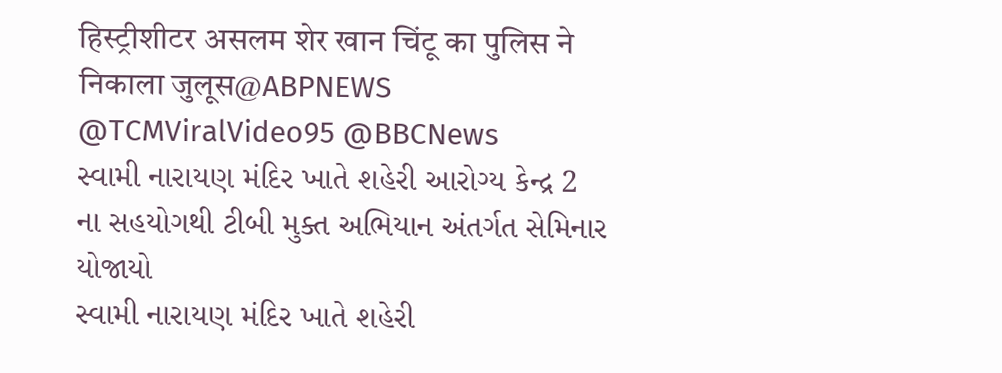हिस्ट्रीशीटर असलम शेर खान चिंटू का पुलिस ने निकाला जुलूस@ABPNEWS @TCMViralVideo95 @BBCNews
સ્વામી નારાયણ મંદિર ખાતે શહેરી આરોગ્ય કેન્દ્ર 2 ના સહયોગથી ટીબી મુક્ત અભિયાન અંતર્ગત સેમિનાર યોજાયો
સ્વામી નારાયણ મંદિર ખાતે શહેરી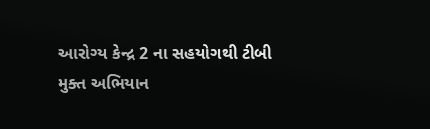આરોગ્ય કેન્દ્ર 2 ના સહયોગથી ટીબી મુક્ત અભિયાન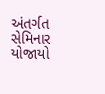અંતર્ગત સેમિનાર યોજાયો